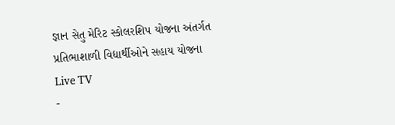જ્ઞાન સેતુ મેરિટ સ્કોલરશિપ યોજના અંતર્ગત પ્રતિભાશાળી વિદ્યાર્થીઓને સહાય યોજના
Live TV
-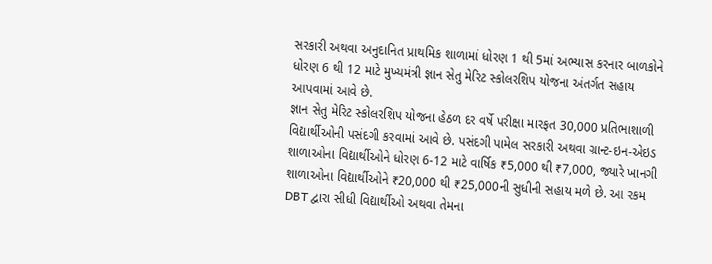સરકારી અથવા અનુદાનિત પ્રાથમિક શાળામાં ધોરણ 1 થી 5માં અભ્યાસ કરનાર બાળકોને ધોરણ 6 થી 12 માટે મુખ્યમંત્રી જ્ઞાન સેતુ મેરિટ સ્કોલરશિપ યોજના અંતર્ગત સહાય આપવામાં આવે છે.
જ્ઞાન સેતુ મેરિટ સ્કોલરશિપ યોજના હેઠળ દર વર્ષે પરીક્ષા મારફત 30,000 પ્રતિભાશાળી વિદ્યાર્થીઓની પસંદગી કરવામાં આવે છે. પસંદગી પામેલ સરકારી અથવા ગ્રાન્ટ-ઇન-એઇડ શાળાઓના વિદ્યાર્થીઓને ધોરણ 6-12 માટે વાર્ષિક ₹5,000 થી ₹7,000, જ્યારે ખાનગી શાળાઓના વિદ્યાર્થીઓને ₹20,000 થી ₹25,000ની સુધીની સહાય મળે છે. આ રકમ DBT દ્વારા સીધી વિદ્યાર્થીઓ અથવા તેમના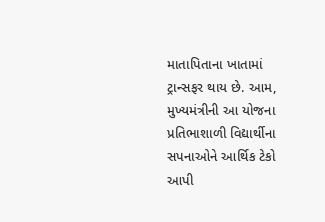માતાપિતાના ખાતામાં ટ્રાન્સફર થાય છે. આમ, મુખ્યમંત્રીની આ યોજના પ્રતિભાશાળી વિદ્યાર્થીના સપનાઓને આર્થિક ટેકો આપી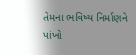તેમના ભવિષ્ય નિર્માણને પાંખો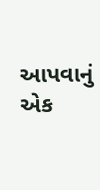આપવાનું એક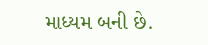માધ્યમ બની છે.